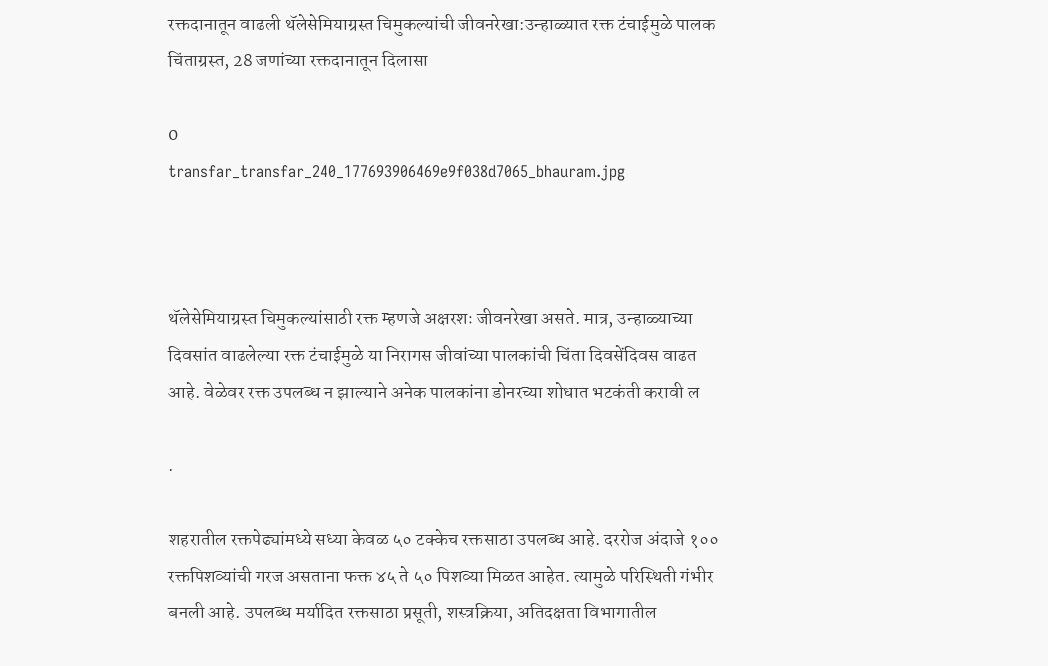रक्तदानातून वाढली थॅलेसेमियाग्रस्त चिमुकल्यांची जीवनरेखा:उन्हाळ्यात रक्त टंचाईमुळे पालक चिंताग्रस्त, 28 जणांच्या रक्तदानातून दिलासा

0
transfar_transfar_240_177693906469e9f038d7065_bhauram.jpg



थॅलेसेमियाग्रस्त चिमुकल्यांसाठी रक्त म्हणजे अक्षरशः जीवनरेखा असते. मात्र, उन्हाळ्याच्या दिवसांत वाढलेल्या रक्त टंचाईमुळे या निरागस जीवांच्या पालकांची चिंता दिवसेंदिवस वाढत आहे. वेळेवर रक्त उपलब्ध न झाल्याने अनेक पालकांना डोनरच्या शोधात भटकंती करावी ल

.

शहरातील रक्तपेढ्यांमध्ये सध्या केवळ ५० टक्केच रक्तसाठा उपलब्ध आहे. दररोज अंदाजे १०० रक्तपिशव्यांची गरज असताना फक्त ४५ ते ५० पिशव्या मिळत आहेत. त्यामुळे परिस्थिती गंभीर बनली आहे. उपलब्ध मर्यादित रक्तसाठा प्रसूती, शस्त्रक्रिया, अतिदक्षता विभागातील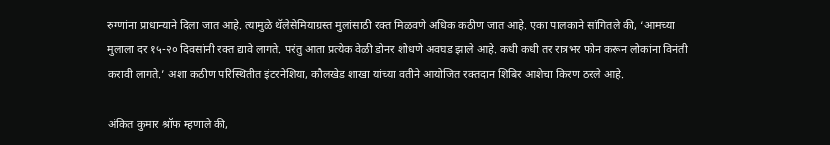रुग्णांना प्राधान्याने दिला जात आहे. त्यामुळे थॅलेसेमियाग्रस्त मुलांसाठी रक्त मिळवणे अधिक कठीण जात आहे. एका पालकाने सांगितले की, ‘आमच्या मुलाला दर १५-२० दिवसांनी रक्त द्यावे लागते. परंतु आता प्रत्येक वेळी डोनर शोधणे अवघड झाले आहे. कधी कधी तर रात्रभर फोन करून लोकांना विनंती करावी लागते.’ अशा कठीण परिस्थितीत इंटरनेशिया, कौलखेड शाखा यांच्या वतीने आयोजित रक्तदान शिबिर आशेचा किरण ठरले आहे.

अंकित कुमार श्रॉफ म्हणाले की,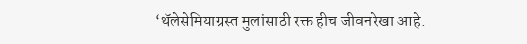‘थॅलेसेमियाग्रस्त मुलांसाठी रक्त हीच जीवनरेखा आहे.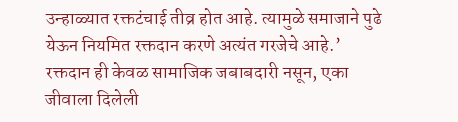उन्हाळ्यात रक्तटंचाई तीव्र होत आहे. त्यामुळे समाजाने पुढे येऊन नियमित रक्तदान करणे अत्यंत गरजेचे आहे.’ रक्तदान ही केवळ सामाजिक जबाबदारी नसून, एका जीवाला दिलेली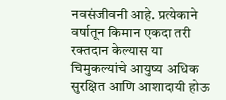नवसंजीवनी आहे. प्रत्येकाने वर्षातून किमान एकदा तरी रक्तदान केल्यास या चिमुकल्यांचे आयुष्य अधिक सुरक्षित आणि आशादायी होऊ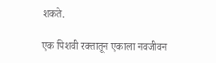शकते.

एक पिशवी रक्तातून एकाला नवजीवन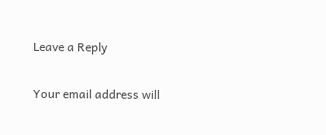Leave a Reply

Your email address will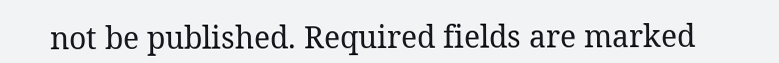not be published. Required fields are marked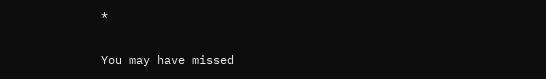*

You may have missed